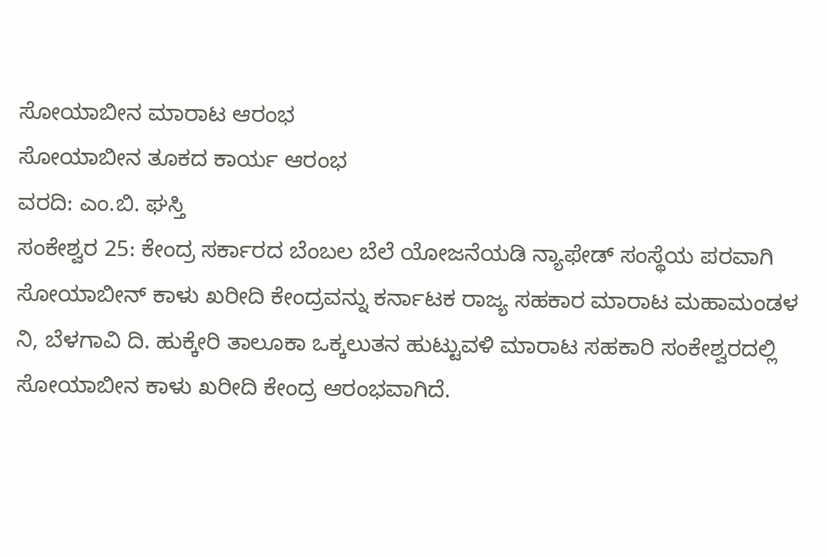ಸೋಯಾಬೀನ ಮಾರಾಟ ಆರಂಭ
ಸೋಯಾಬೀನ ತೂಕದ ಕಾರ್ಯ ಆರಂಭ
ವರದಿ: ಎಂ.ಬಿ. ಘಸ್ತಿ
ಸಂಕೇಶ್ವರ 25: ಕೇಂದ್ರ ಸರ್ಕಾರದ ಬೆಂಬಲ ಬೆಲೆ ಯೋಜನೆಯಡಿ ನ್ಯಾಫೇಡ್ ಸಂಸ್ಥೆಯ ಪರವಾಗಿ ಸೋಯಾಬೀನ್ ಕಾಳು ಖರೀದಿ ಕೇಂದ್ರವನ್ನು ಕರ್ನಾಟಕ ರಾಜ್ಯ ಸಹಕಾರ ಮಾರಾಟ ಮಹಾಮಂಡಳ ನಿ, ಬೆಳಗಾವಿ ದಿ. ಹುಕ್ಕೇರಿ ತಾಲೂಕಾ ಒಕ್ಕಲುತನ ಹುಟ್ಟುವಳಿ ಮಾರಾಟ ಸಹಕಾರಿ ಸಂಕೇಶ್ವರದಲ್ಲಿ ಸೋಯಾಬೀನ ಕಾಳು ಖರೀದಿ ಕೇಂದ್ರ ಆರಂಭವಾಗಿದೆ.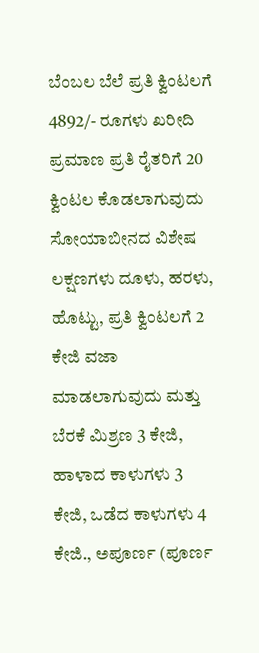ಬೆಂಬಲ ಬೆಲೆ ಪ್ರತಿ ಕ್ವಿಂಟಲಗೆ 4892/- ರೂಗಳು ಖರೀದಿ ಪ್ರಮಾಣ ಪ್ರತಿ ರೈತರಿಗೆ 20 ಕ್ವಿಂಟಲ ಕೊಡಲಾಗುವುದು ಸೋಯಾಬೀನದ ವಿಶೇಷ ಲಕ್ಷಣಗಳು ದೂಳು, ಹರಳು, ಹೊಟ್ಟು, ಪ್ರತಿ ಕ್ವಿಂಟಲಗೆ 2 ಕೇಜಿ ವಜಾ ಮಾಡಲಾಗುವುದು ಮತ್ತು ಬೆರಕೆ ಮಿಶ್ರಣ 3 ಕೇಜಿ, ಹಾಳಾದ ಕಾಳುಗಳು 3 ಕೇಜಿ, ಒಡೆದ ಕಾಳುಗಳು 4 ಕೇಜಿ., ಅಪೂರ್ಣ (ಪೂರ್ಣ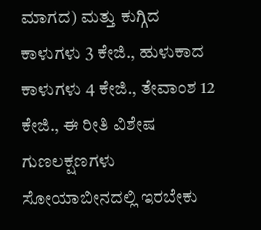ಮಾಗದ) ಮತ್ತು ಕುಗ್ಗಿದ ಕಾಳುಗಳು 3 ಕೇಜಿ., ಹುಳುಕಾದ ಕಾಳುಗಳು 4 ಕೇಜಿ., ತೇವಾಂಶ 12 ಕೇಜಿ., ಈ ರೀತಿ ವಿಶೇಷ ಗುಣಲಕ್ಷಣಗಳು ಸೋಯಾಬೀನದಲ್ಲಿ ಇರಬೇಕು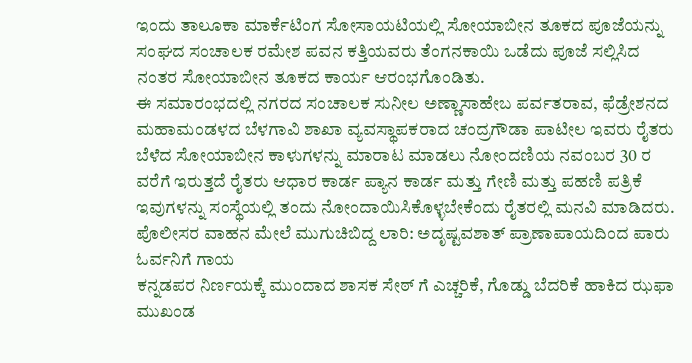ಇಂದು ತಾಲೂಕಾ ಮಾರ್ಕೆಟಿಂಗ ಸೋಸಾಯಟಿಯಲ್ಲಿ ಸೋಯಾಬೀನ ತೂಕದ ಪೂಜೆಯನ್ನು ಸಂಘದ ಸಂಚಾಲಕ ರಮೇಶ ಪವನ ಕತ್ತಿಯವರು ತೆಂಗನಕಾಯಿ ಒಡೆದು ಪೂಜೆ ಸಲ್ಲಿಸಿದ ನಂತರ ಸೋಯಾಬೀನ ತೂಕದ ಕಾರ್ಯ ಆರಂಭಗೊಂಡಿತು.
ಈ ಸಮಾರಂಭದಲ್ಲಿ ನಗರದ ಸಂಚಾಲಕ ಸುನೀಲ ಅಣ್ಣಾಸಾಹೇಬ ಪರ್ವತರಾವ, ಫೆಡ್ರೇಶನದ ಮಹಾಮಂಡಳದ ಬೆಳಗಾವಿ ಶಾಖಾ ವ್ಯವಸ್ಥಾಪಕರಾದ ಚಂದ್ರಗೌಡಾ ಪಾಟೀಲ ಇವರು ರೈತರು ಬೆಳೆದ ಸೋಯಾಬೀನ ಕಾಳುಗಳನ್ನು ಮಾರಾಟ ಮಾಡಲು ನೋಂದಣಿಯ ನವಂಬರ 30 ರ ವರೆಗೆ ಇರುತ್ತದೆ ರೈತರು ಆಧಾರ ಕಾರ್ಡ ಪ್ಯಾನ ಕಾರ್ಡ ಮತ್ತು ಗೇಣಿ ಮತ್ತು ಪಹಣಿ ಪತ್ರಿಕೆ ಇವುಗಳನ್ನು ಸಂಸ್ಥೆಯಲ್ಲಿ ತಂದು ನೋಂದಾಯಿಸಿಕೊಳ್ಳಬೇಕೆಂದು ರೈತರಲ್ಲಿ ಮನವಿ ಮಾಡಿದರು.
ಪೊಲೀಸರ ವಾಹನ ಮೇಲೆ ಮುಗುಚಿಬಿದ್ದ ಲಾರಿ: ಅದೃಷ್ಟವಶಾತ್ ಪ್ರಾಣಾಪಾಯದಿಂದ ಪಾರು ಓರ್ವನಿಗೆ ಗಾಯ
ಕನ್ನಡಪರ ನಿರ್ಣಯಕ್ಕೆ ಮುಂದಾದ ಶಾಸಕ ಸೇಠ್ ಗೆ ಎಚ್ಚರಿಕೆ, ಗೊಡ್ಡು ಬೆದರಿಕೆ ಹಾಕಿದ ಝಫಾ ಮುಖಂಡ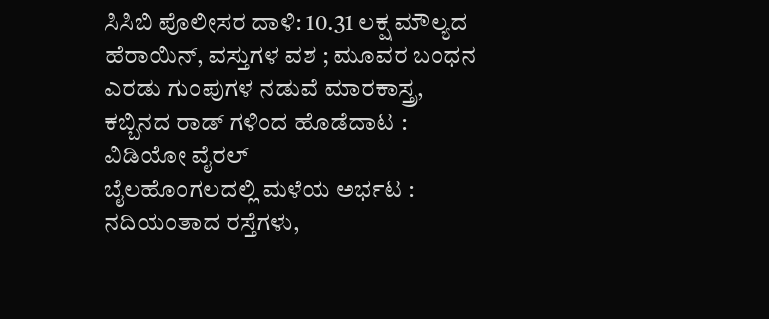ಸಿಸಿಬಿ ಪೊಲೀಸರ ದಾಳಿ: 10.31 ಲಕ್ಷ ಮೌಲ್ಯದ ಹೆರಾಯಿನ್, ವಸ್ತುಗಳ ವಶ ; ಮೂವರ ಬಂಧನ
ಎರಡು ಗುಂಪುಗಳ ನಡುವೆ ಮಾರಕಾಸ್ತ್ರ, ಕಬ್ಬಿನದ ರಾಡ್ ಗಳಿಂದ ಹೊಡೆದಾಟ : ವಿಡಿಯೋ ವೈರಲ್
ಬೈಲಹೊಂಗಲದಲ್ಲಿ ಮಳೆಯ ಅರ್ಭಟ : ನದಿಯಂತಾದ ರಸ್ತೆಗಳು,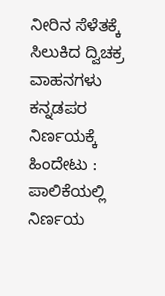ನೀರಿನ ಸೆಳೆತಕ್ಕೆ ಸಿಲುಕಿದ ದ್ವಿಚಕ್ರ ವಾಹನಗಳು
ಕನ್ನಡಪರ ನಿರ್ಣಯಕ್ಕೆ ಹಿಂದೇಟು : ಪಾಲಿಕೆಯಲ್ಲಿ ನಿರ್ಣಯ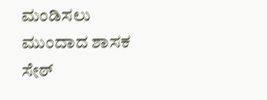ಮಂಡಿಸಲು ಮುಂದಾದ ಶಾಸಕ ಸೇಠ್